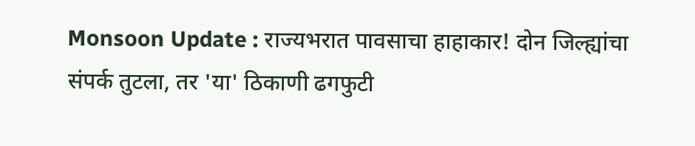Monsoon Update : राज्यभरात पावसाचा हाहाकार! दोन जिल्ह्यांचा संपर्क तुटला, तर 'या' ठिकाणी ढगफुटी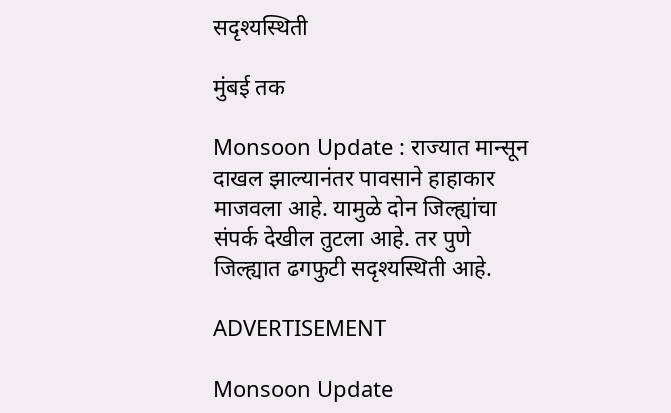सदृश्यस्थिती

मुंबई तक

Monsoon Update : राज्यात मान्सून दाखल झाल्यानंतर पावसाने हाहाकार माजवला आहे. यामुळे दोन जिल्ह्यांचा संपर्क देखील तुटला आहे. तर पुणे जिल्ह्यात ढगफुटी सदृश्यस्थिती आहे.

ADVERTISEMENT

Monsoon Update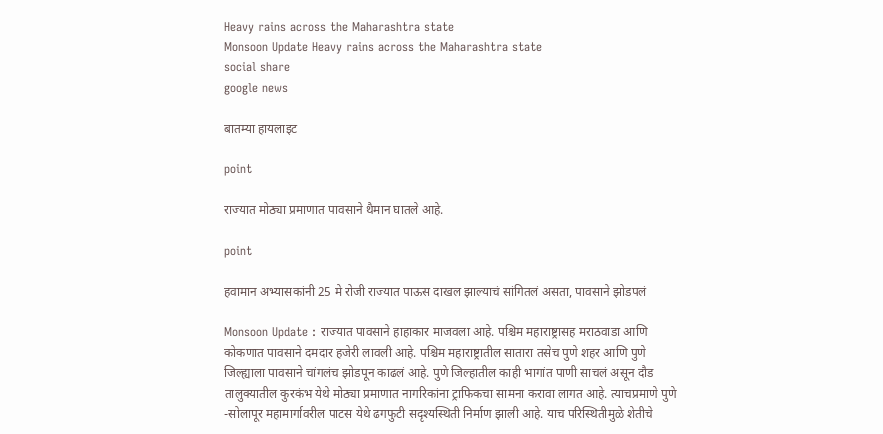Heavy rains across the Maharashtra state
Monsoon Update Heavy rains across the Maharashtra state
social share
google news

बातम्या हायलाइट

point

राज्यात मोठ्या प्रमाणात पावसाने थैमान घातले आहे.

point

हवामान अभ्यासकांनी 25 मे रोजी राज्यात पाऊस दाखल झाल्याचं सांगितलं असता, पावसाने झोडपलं

Monsoon Update : राज्यात पावसाने हाहाकार माजवला आहे. पश्चिम महाराष्ट्रासह मराठवाडा आणि कोकणात पावसाने दमदार हजेरी लावली आहे. पश्चिम महाराष्ट्रातील सातारा तसेच पुणे शहर आणि पुणे जिल्ह्याला पावसाने चांगलंच झोडपून काढलं आहे. पुणे जिल्हातील काही भागांत पाणी साचलं असून दौड तालुक्यातील कुरकंभ येथे मोठ्या प्रमाणात नागरिकांना ट्राफिकचा सामना करावा लागत आहे. त्याचप्रमाणे पुणे -सोलापूर महामार्गावरील पाटस येथे ढगफुटी सदृश्यस्थिती निर्माण झाली आहे. याच परिस्थितीमुळे शेतीचे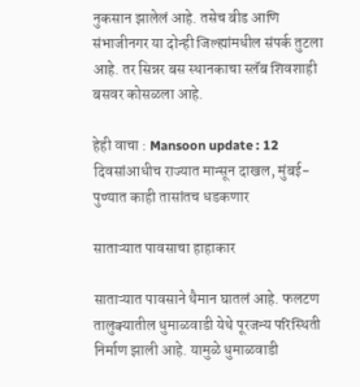नुकसान झालेलं आहे. तसेच बीड आणि संभाजीनगर या दोन्ही जिल्ह्यांमधील संपर्क तुटला आहे. तर सिन्नर बस स्थानकाचा स्लॅब शिवशाही बसवर कोसळला आहे.

हेही वाचा : Mansoon update : 12 दिवसांआधीच राज्यात मान्सून दाखल, मुंबई-पुण्यात काही तासांतच धडकणार

साताऱ्यात पावसाचा हाहाकार

साताऱ्यात पावसाने थैमान घातलं आहे. फलटण तालुक्यातील धुमाळवाडी येथे पूरजन्य परिस्थिती निर्माण झाली आहे. यामुळे धुमाळवाडी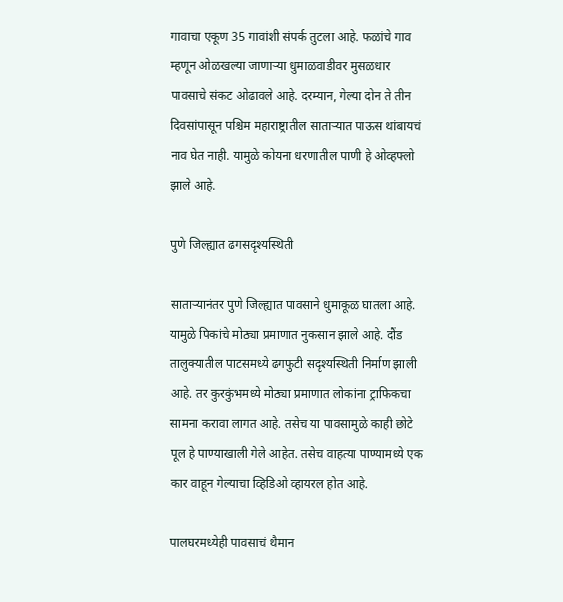गावाचा एकूण 35 गावांशी संपर्क तुटला आहे. फळांचे गाव म्हणून ओळखल्या जाणाऱ्या धुमाळवाडीवर मुसळधार पावसाचे संकट ओढावले आहे. दरम्यान, गेल्या दोन ते तीन दिवसांपासून पश्चिम महाराष्ट्रातील साताऱ्यात पाऊस थांबायचं नाव घेत नाही. यामुळे कोयना धरणातील पाणी हे ओव्हफ्लो झाले आहे.

पुणे जिल्ह्यात ढगसदृश्यस्थिती

साताऱ्यानंतर पुणे जिल्ह्यात पावसाने धुमाकूळ घातला आहे. यामुळे पिकांचे मोठ्या प्रमाणात नुकसान झाले आहे. दौंड तालुक्यातील पाटसमध्ये ढगफुटी सदृश्यस्थिती निर्माण झाली आहे. तर कुरकुंभमध्ये मोठ्या प्रमाणात लोकांना ट्राफिकचा सामना करावा लागत आहे. तसेच या पावसामुळे काही छोटे पूल हे पाण्याखाली गेले आहेत. तसेच वाहत्या पाण्यामध्ये एक कार वाहून गेल्याचा व्हिडिओ व्हायरल होत आहे.

पालघरमध्येही पावसाचं थैमान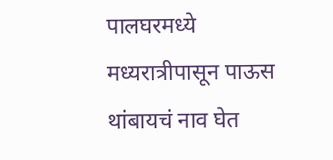पालघरमध्ये मध्यरात्रीपासून पाऊस थांबायचं नाव घेत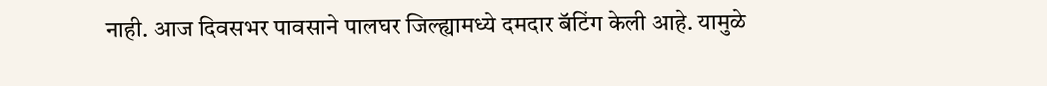नाही. आज दिवसभर पावसाने पालघर जिल्ह्यामध्ये दमदार बॅटिंग केली आहे. यामुळे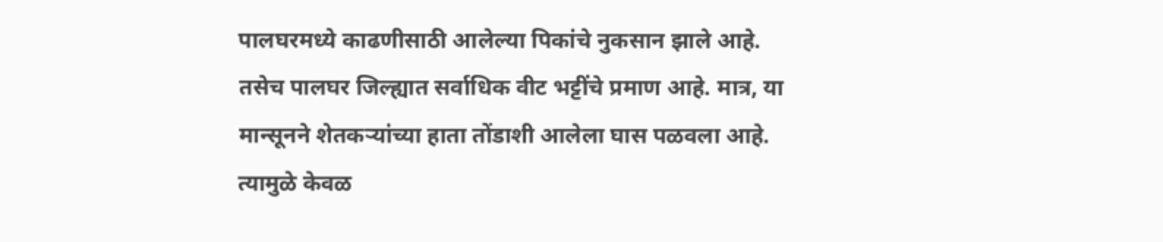पालघरमध्ये काढणीसाठी आलेल्या पिकांचे नुकसान झाले आहे. तसेच पालघर जिल्ह्यात सर्वाधिक वीट भट्टींचे प्रमाण आहे. मात्र, या मान्सूनने शेतकऱ्यांच्या हाता तोंडाशी आलेला घास पळवला आहे. त्यामुळे केवळ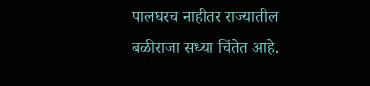पालघरच नाहीतर राज्यातील बळीराजा सध्या चिंतेत आहे.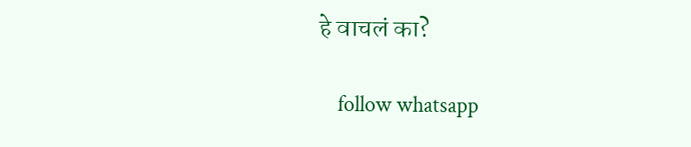हे वाचलं का?

    follow whatsapp